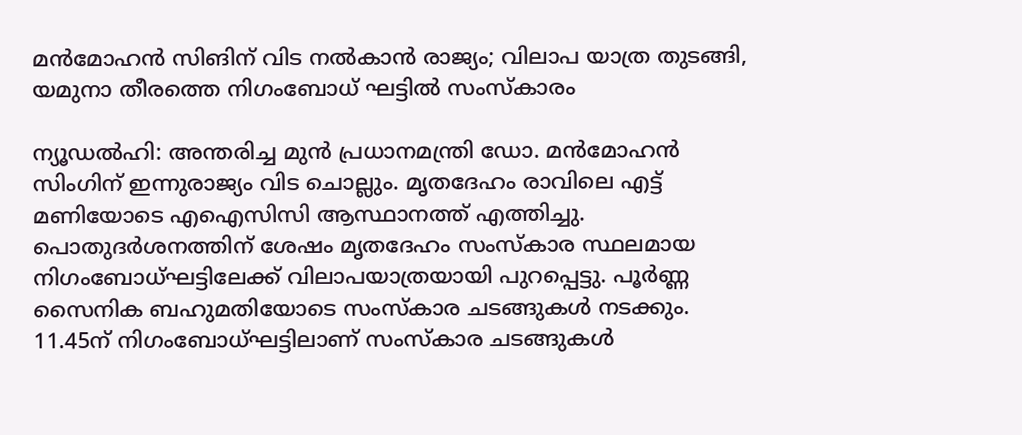മന്‍മോഹന്‍ സിങിന് വിട നല്‍കാന്‍ രാജ്യം; വിലാപ യാത്ര തുടങ്ങി, യമുനാ തീരത്തെ നിഗംബോധ് ഘട്ടില്‍ സംസ്‌കാരം

ന്യൂഡല്‍ഹി: അന്തരിച്ച മുന്‍ പ്രധാനമന്ത്രി ഡോ. മന്‍മോഹന്‍ സിംഗിന് ഇന്നുരാജ്യം വിട ചൊല്ലും. മൃതദേഹം രാവിലെ എട്ട് മണിയോടെ എഐസിസി ആസ്ഥാനത്ത് എത്തിച്ചു. പൊതുദര്‍ശനത്തിന് ശേഷം മൃതദേഹം സംസ്‌കാര സ്ഥലമായ നിഗംബോധ്ഘട്ടിലേക്ക് വിലാപയാത്രയായി പുറപ്പെട്ടു. പൂര്‍ണ്ണ സൈനിക ബഹുമതിയോടെ സംസ്‌കാര ചടങ്ങുകള്‍ നടക്കും. 11.45ന് നിഗംബോധ്ഘട്ടിലാണ് സംസ്‌കാര ചടങ്ങുകള്‍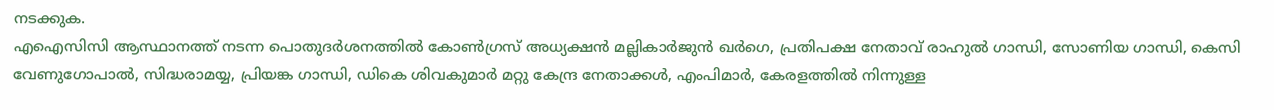നടക്കുക.
എഐസിസി ആസ്ഥാനത്ത് നടന്ന പൊതുദര്‍ശനത്തില്‍ കോണ്‍ഗ്രസ് അധ്യക്ഷന്‍ മല്ലികാര്‍ജുന്‍ ഖര്‍ഗെ, പ്രതിപക്ഷ നേതാവ് രാഹുല്‍ ഗാന്ധി, സോണിയ ഗാന്ധി, കെസി വേണുഗോപാല്‍, സിദ്ധരാമയ്യ, പ്രിയങ്ക ഗാന്ധി, ഡികെ ശിവകുമാര്‍ മറ്റു കേന്ദ്ര നേതാക്കള്‍, എംപിമാര്‍, കേരളത്തില്‍ നിന്നുള്ള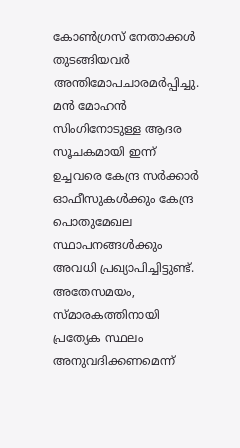കോണ്‍ഗ്രസ് നേതാക്കള്‍ തുടങ്ങിയവര്‍ അന്തിമോപചാരമര്‍പ്പിച്ചു. മന്‍ മോഹന്‍ സിംഗിനോടുള്ള ആദര സൂചകമായി ഇന്ന് ഉച്ചവരെ കേന്ദ്ര സര്‍ക്കാര്‍ ഓഫീസുകള്‍ക്കും കേന്ദ്ര പൊതുമേഖല സ്ഥാപനങ്ങള്‍ക്കും അവധി പ്രഖ്യാപിച്ചിട്ടുണ്ട്. അതേസമയം, സ്മാരകത്തിനായി പ്രത്യേക സ്ഥലം അനുവദിക്കണമെന്ന്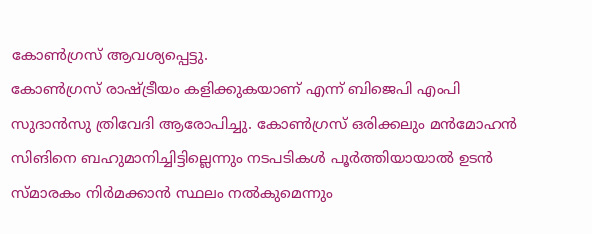കോണ്‍ഗ്രസ് ആവശ്യപ്പെട്ടു.
കോണ്‍ഗ്രസ് രാഷ്ട്രീയം കളിക്കുകയാണ് എന്ന് ബിജെപി എംപി സുദാന്‍സു ത്രിവേദി ആരോപിച്ചു. കോണ്‍ഗ്രസ് ഒരിക്കലും മന്‍മോഹന്‍ സിങിനെ ബഹുമാനിച്ചിട്ടില്ലെന്നും നടപടികള്‍ പൂര്‍ത്തിയായാല്‍ ഉടന്‍ സ്മാരകം നിര്‍മക്കാന്‍ സ്ഥലം നല്‍കുമെന്നും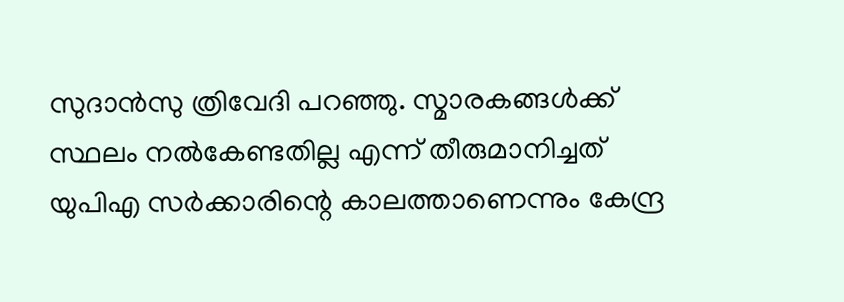സുദാന്‍സു ത്രിവേദി പറഞ്ഞു. സ്മാരകങ്ങള്‍ക്ക് സ്ഥലം നല്‍കേണ്ടതില്ല എന്ന് തീരുമാനിച്ചത് യുപിഎ സര്‍ക്കാരിന്റെ കാലത്താണെന്നും കേന്ദ്ര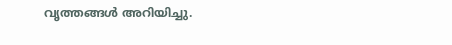വൃത്തങ്ങള്‍ അറിയിച്ചു.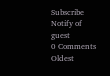Subscribe
Notify of
guest
0 Comments
Oldest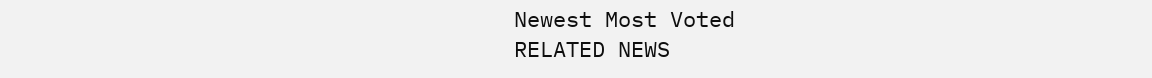Newest Most Voted
RELATED NEWS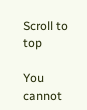Scroll to top

You cannot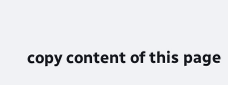copy content of this page